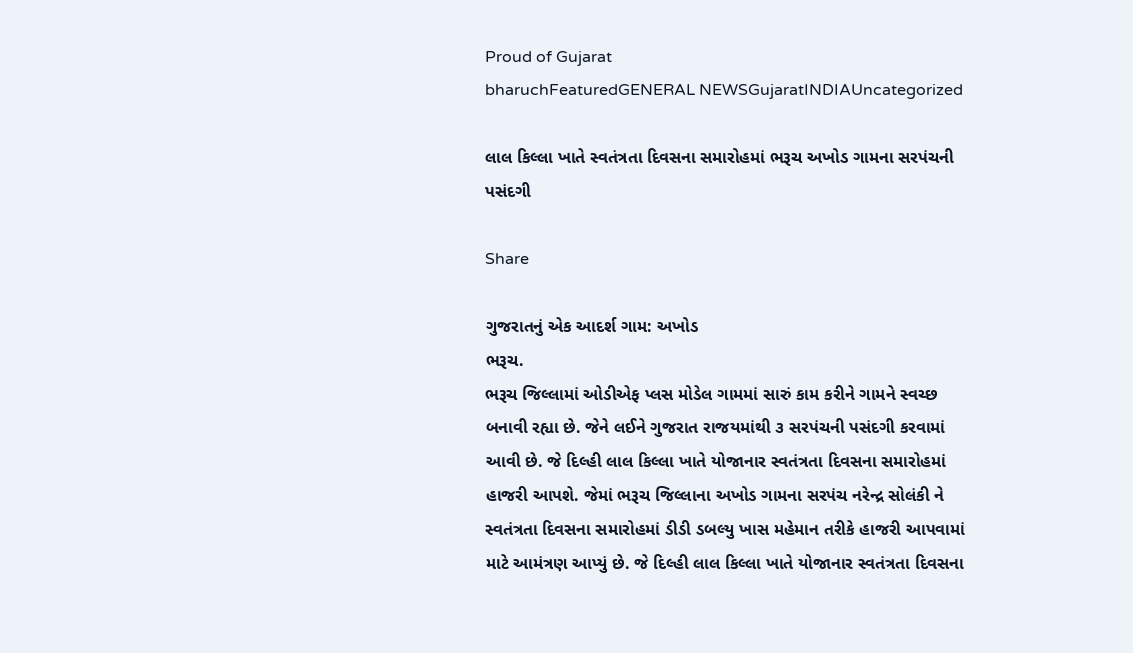Proud of Gujarat
bharuchFeaturedGENERAL NEWSGujaratINDIAUncategorized

લાલ કિલ્લા ખાતે સ્વતંત્રતા દિવસના સમારોહમાં ભરૂચ અખોડ ગામના સરપંચની પસંદગી

Share

ગુજરાતનું એક આદર્શ ગામ: અખોડ
ભરૂચ.
ભરૂચ જિલ્લામાં ઓડીએફ પ્લસ મોડેલ ગામમાં સારું કામ કરીને ગામને સ્વચ્છ બનાવી રહ્યા છે. જેને લઈને ગુજરાત રાજયમાંથી ૩ સરપંચની પસંદગી કરવામાં આવી છે. જે દિલ્હી લાલ કિલ્લા ખાતે યોજાનાર સ્વતંત્રતા દિવસના સમારોહમાં હાજરી આપશે. જેમાં ભરૂચ જિલ્લાના અખોડ ગામના સરપંચ નરેન્દ્ર સોલંકી ને સ્વતંત્રતા દિવસના સમારોહમાં ડીડી ડબલ્યુ ખાસ મહેમાન તરીકે હાજરી આપવામાં માટે આમંત્રણ આપ્યું છે. જે દિલ્હી લાલ કિલ્લા ખાતે યોજાનાર સ્વતંત્રતા દિવસના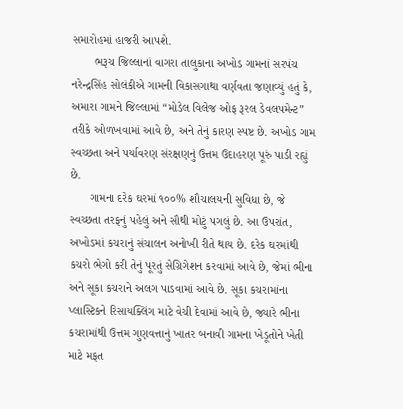સમારોહમાં હાજરી આપશે.
       ભરૂચ જિલ્લાનાં વાગરા તાલુકાના અખોડ ગામનાં સરપંચ નરેન્દ્રસિંહ સોલંકીએ ગામની વિકાસગાથા વર્ણવતા જણાવ્યું હતું કે, અમારા ગામને જિલ્લામાં “મોડેલ વિલેજ ઓફ રૂરલ ડેવલપમેન્ટ” તરીકે ઓળખવામાં આવે છે, અને તેનું કારણ સ્પષ્ટ છે. અખોડ ગામ સ્વચ્છતા અને પર્યાવરણ સંરક્ષણનું ઉત્તમ ઉદાહરણ પૂરું પાડી રહ્યું છે.
      ગામના દરેક ઘરમાં ૧૦૦% શૌચાલયની સુવિધા છે, જે સ્વચ્છતા તરફનું પહેલું અને સૌથી મોટું પગલું છે. આ ઉપરાંત, અખોડમાં કચરાનું સંચાલન અનોખી રીતે થાય છે. દરેક ઘરમાંથી કચરો ભેગો કરી તેનું પૂરતું સેગ્રિગેશન કરવામાં આવે છે, જેમાં ભીના અને સૂકા કચરાને અલગ પાડવામાં આવે છે. સૂકા કચરામાંના પ્લાસ્ટિકને રિસાયક્લિંગ માટે વેચી દેવામાં આવે છે, જ્યારે ભીના કચરામાંથી ઉત્તમ ગુણવત્તાનું ખાતર બનાવી ગામના ખેડૂતોને ખેતી માટે મફત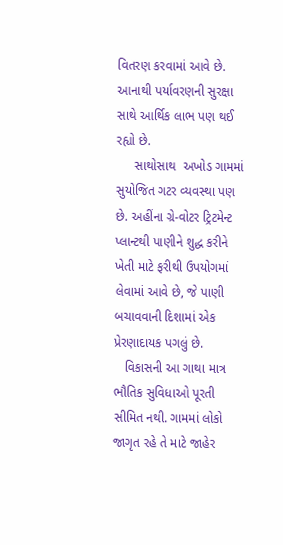વિતરણ કરવામાં આવે છે. આનાથી પર્યાવરણની સુરક્ષા સાથે આર્થિક લાભ પણ થઈ રહ્યો છે.
     સાથોસાથ  અખોડ ગામમાં સુયોજિત ગટર વ્યવસ્થા પણ છે. અહીંના ગ્રે-વોટર ટ્રિટમેન્ટ પ્લાન્ટથી પાણીને શુદ્ધ કરીને ખેતી માટે ફરીથી ઉપયોગમાં લેવામાં આવે છે, જે પાણી બચાવવાની દિશામાં એક પ્રેરણાદાયક પગલું છે.
   વિકાસની આ ગાથા માત્ર ભૌતિક સુવિધાઓ પૂરતી સીમિત નથી. ગામમાં લોકો જાગૃત રહે તે માટે જાહેર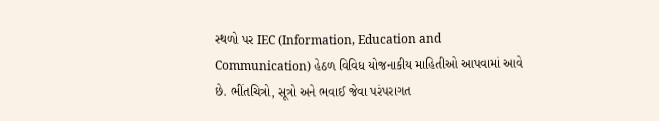સ્થળો પર IEC (Information, Education and Communication) હેઠળ વિવિધ યોજનાકીય માહિતીઓ આપવામાં આવે છે. ભીંતચિત્રો, સૂત્રો અને ભવાઈ જેવા પરંપરાગત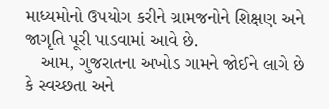માધ્યમોનો ઉપયોગ કરીને ગ્રામજનોને શિક્ષણ અને જાગૃતિ પૂરી પાડવામાં આવે છે.
   આમ, ગુજરાતના અખોડ ગામને જોઈને લાગે છે કે સ્વચ્છતા અને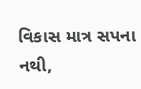વિકાસ માત્ર સપના નથી,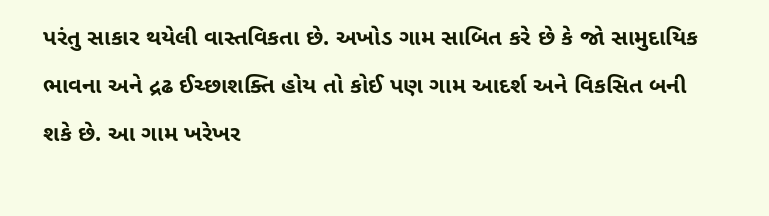પરંતુ સાકાર થયેલી વાસ્તવિકતા છે. અખોડ ગામ સાબિત કરે છે કે જો સામુદાયિક ભાવના અને દ્રઢ ઈચ્છાશક્તિ હોય તો કોઈ પણ ગામ આદર્શ અને વિકસિત બની શકે છે. આ ગામ ખરેખર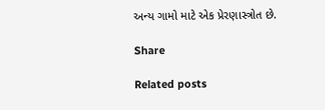અન્ય ગામો માટે એક પ્રેરણાસ્ત્રોત છે.

Share

Related posts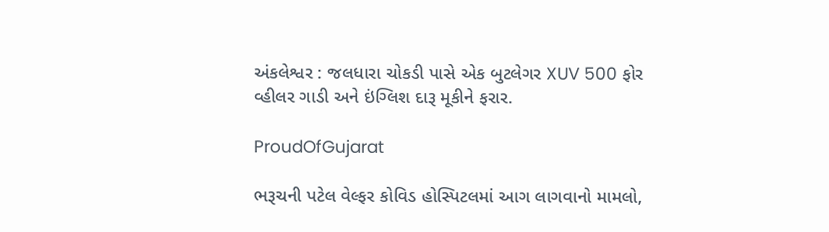અંકલેશ્વર : જલધારા ચોકડી પાસે એક બુટલેગર XUV 500 ફોર વ્હીલર ગાડી અને ઇંગ્લિશ દારૂ મૂકીને ફરાર.

ProudOfGujarat

ભરૂચની પટેલ વેલ્ફર કોવિડ હોસ્પિટલમાં આગ લાગવાનો મામલો,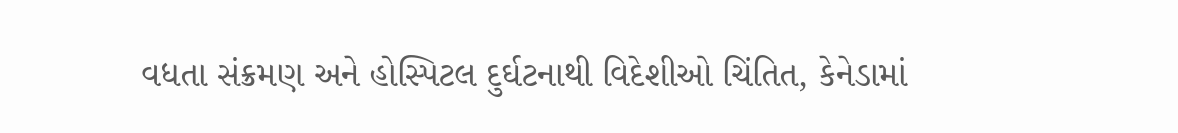વધતા સંક્રમણ અને હોસ્પિટલ દુર્ઘટનાથી વિદેશીઓ ચિંતિત, કેનેડામાં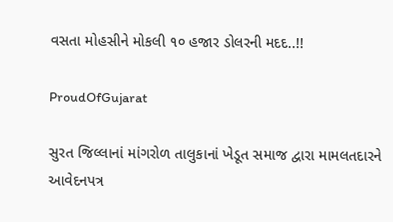વસતા મોહસીને મોકલી ૧૦ હજાર ડોલરની મદદ..!!

ProudOfGujarat

સુરત જિલ્લાનાં માંગરોળ તાલુકાનાં ખેડૂત સમાજ દ્વારા મામલતદારને આવેદનપત્ર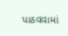પાઠવવામાં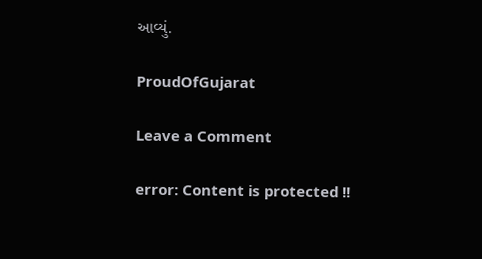આવ્યું.

ProudOfGujarat

Leave a Comment

error: Content is protected !!